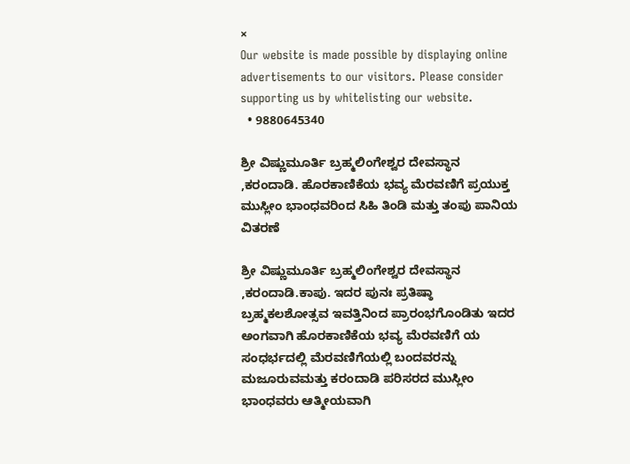×
Our website is made possible by displaying online advertisements to our visitors. Please consider supporting us by whitelisting our website.
  • 9880645340

ಶ್ರೀ ವಿಷ್ಣುಮೂರ್ತಿ ಬ್ರಹ್ಮಲಿಂಗೇಶ್ವರ ದೇವಸ್ಥಾನ ,ಕರಂದಾಡಿ. ಹೊರಕಾಣಿಕೆಯ ಭವ್ಯ ಮೆರವಣಿಗೆ ಪ್ರಯುಕ್ತ ಮುಸ್ಲೀಂ ಭಾಂಧವರಿಂದ ಸಿಹಿ ತಿಂಡಿ ಮತ್ತು ತಂಪು ಪಾನಿಯ ವಿತರಣೆ

ಶ್ರೀ ವಿಷ್ಣುಮೂರ್ತಿ ಬ್ರಹ್ಮಲಿಂಗೇಶ್ವರ ದೇವಸ್ಥಾನ ,ಕರಂದಾಡಿ.ಕಾಪು. ಇದರ ಪುನಃ ಪ್ರತಿಷ್ಠಾ ಬ್ರಹ್ಮಕಲಶೋತ್ಸವ ಇವತ್ತಿನಿಂದ ಪ್ರಾರಂಭಗೊಂಡಿತು ಇದರ ಅಂಗವಾಗಿ ಹೊರಕಾಣಿಕೆಯ ಭವ್ಯ ಮೆರವಣಿಗೆ ಯ ಸಂಧರ್ಭದಲ್ಲಿ ಮೆರವಣಿಗೆಯಲ್ಲಿ ಬಂದವರನ್ನು ಮಜೂರುವಮತ್ತು ಕರಂದಾಡಿ ಪರಿಸರದ ಮುಸ್ಲೀಂ ಭಾಂಧವರು ಆತ್ಮೀಯವಾಗಿ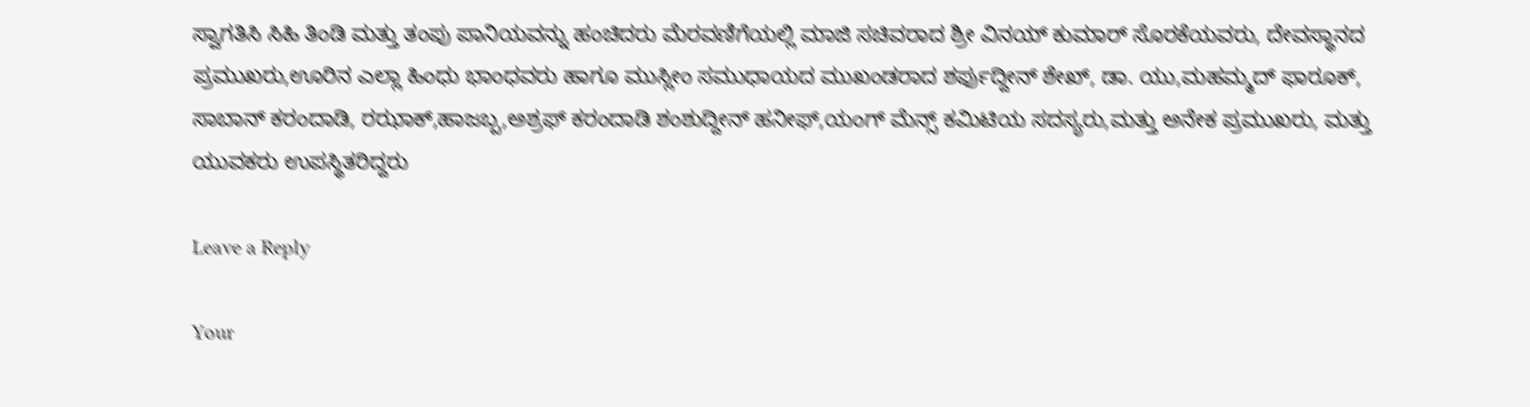ಸ್ವಾಗತಿಸಿ ಸಿಹಿ ತಿಂಡಿ ಮತ್ತು ತಂಪು ಪಾನಿಯವನ್ನು ಹಂಚಿದರು ಮೆರವಣಿಗೆಯಲ್ಲಿ ಮಾಜಿ ಸಚಿವರಾದ ಶ್ರೀ ವಿನಯ್ ಕುಮಾರ್ ಸೊರಕೆಯವರು, ದೇವಸ್ಥಾನದ ಪ್ರಮುಖರು,ಊರಿನ ಎಲ್ಲಾ ಹಿಂಧು ಭಾಂಧವರು ಹಾಗೂ ಮುಸ್ಲೀಂ ಸಮುಧಾಯದ ಮುಖಂಡರಾದ ಶರ್ಫುದ್ದೀನ್ ಶೇಖ್, ಡಾ. ಯು,ಮಹಮ್ಮದ್ ಫಾರೂಕ್, ಸಾಬಾನ್ ಕರಂದಾಡಿ, ರಝಾಕ್,ಹಾಜಬ್ಬ,ಅಶ್ರಫ್ ಕರಂದಾಡಿ ಶಂಶುದ್ದೀನ್ ಹನೀಫ್,ಯಂಗ್ ಮೆನ್ಸ್ ಕಮಿಟಿಯ ಸದಸ್ಯರು,ಮತ್ತು ಅನೇಕ ಪ್ರಮುಖರು, ಮತ್ತು ಯುವಕರು ಉಪಸ್ಥಿತರಿದ್ದರು

Leave a Reply

Your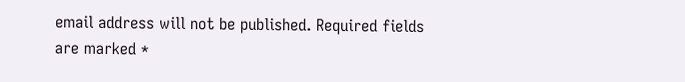email address will not be published. Required fields are marked *